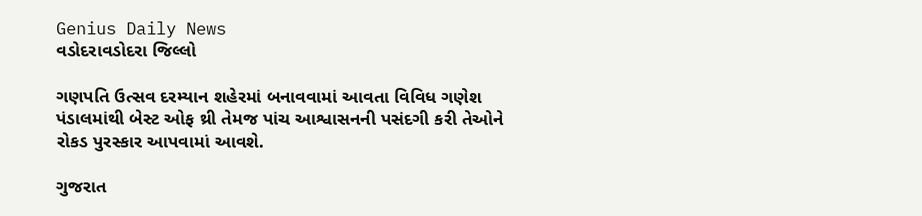Genius Daily News
વડોદરાવડોદરા જિલ્લો

ગણપતિ ઉત્સવ દરમ્યાન શહેરમાં બનાવવામાં આવતા વિવિધ ગણેશ પંડાલમાંથી બેસ્ટ ઓફ થ્રી તેમજ પાંચ આશ્વાસનની પસંદગી કરી તેઓને રોકડ પુરસ્કાર આપવામાં આવશે.

ગુજરાત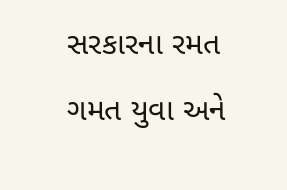સરકારના રમત ગમત યુવા અને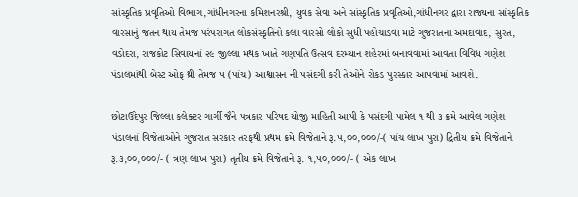સાંસ્કૃતિક પ્રવૃતિઓ વિભાગ,ગાંધીનગરના કમિશનરશ્રી, યુવક સેવા અને સાંસ્કૃતિક પ્રવૃતિઓ,ગાંધીનગર દ્વારા રાજ્યના સાંસ્કૃતિક વારસાનું જતન થાય તેમજ પરંપરાગત લોકસંસ્કૃતિનો કલા વારસો લોકો સુધી પહોચાડવા માટે ગુજરાતના અમદાવાદ, સુરત, વડોદરા, રાજકોટ સિવાયનાં ૨૯ જીલ્લા મથક ખાતે ગણપતિ ઉત્સવ દરમ્યાન શહેરમાં બનાવવામાં આવતા વિવિધ ગણેશ પંડાલમાંથી બેસ્ટ ઓફ થ્રી તેમજ ૫ (પાંચ) આશ્વાસન ની પસંદગી કરી તેઓને રોકડ પુરસ્કાર આપવામાં આવશે.

છોટાઉદેપુર જિલ્લા કલેક્ટર ગાર્ગી જૈને પત્રકાર પરિષદ યોજી માહિતી આપી કે પસંદગી પામેલ ૧ થી ૩ ક્રમે આવેલ ગણેશ પંડાલનાં વિજેતાઓને ગુજરાત સરકાર તરફથી પ્રથમ ક્રમે વિજેતાને રૂ.૫,૦૦,૦૦૦/-( પાંચ લાખ પુરા) દ્રિતીય ક્રમે વિજેતાને રૂ.૩,૦૦,૦૦૦/- ( ત્રણ લાખ પુરા) તૃતીય ક્રમે વિજેતાને રૂ. ૧,૫૦,૦૦૦/- ( એક લાખ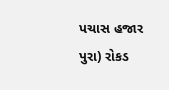પચાસ હજાર પુરા) રોકડ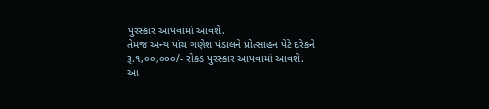પુરસ્કાર આપવામાં આવશે.
તેમજ અન્ય પાંચ ગણેશ પંડાલને પ્રોત્સાહન પેટે દરેકને રૂ.૧,૦૦,૦૦૦/- રોકડ પુરસ્કાર આપવામાં આવશે.
આ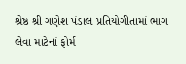શ્રેષ્ઠ શ્રી ગણેશ પંડાલ પ્રતિયોગીતામાં ભાગ લેવા માટેનાં ફોર્મ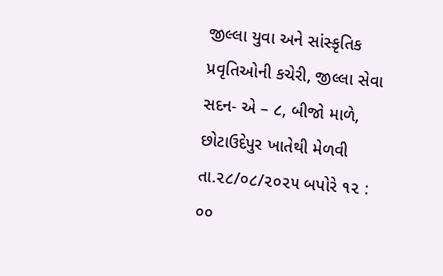જીલ્લા યુવા અને સાંસ્કૃતિક પ્રવૃતિઓની કચેરી, જીલ્લા સેવા સદન- એ – ૮, બીજો માળે, છોટાઉદેપુર ખાતેથી મેળવી તા.૨૮/૦૮/૨૦૨૫ બપોરે ૧૨ : ૦૦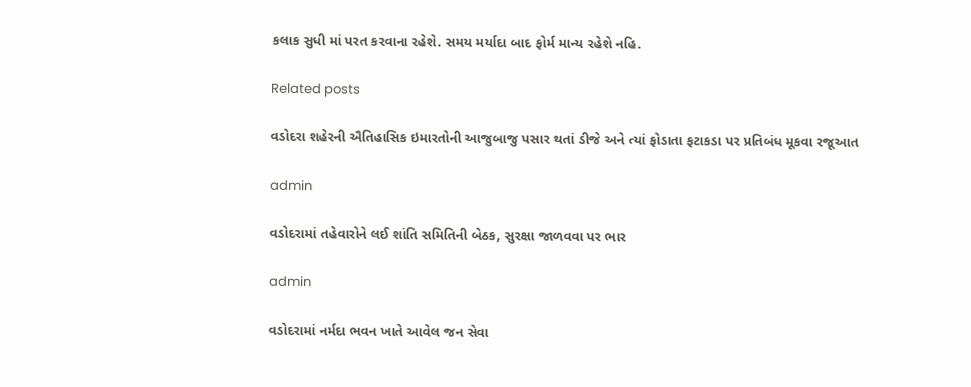કલાક સુધી માં પરત કરવાના રહેશે. સમય મર્યાદા બાદ ફોર્મ માન્ય રહેશે નહિ.

Related posts

વડોદરા શહેરની ઐતિહાસિક ઇમારતોની આજુબાજુ પસાર થતાં ડીજે અને ત્યાં ફોડાતા ફટાકડા પર પ્રતિબંધ મૂકવા રજૂઆત

admin

વડોદરામાં તહેવારોને લઈ શાંતિ સમિતિની બેઠક, સુરક્ષા જાળવવા પર ભાર

admin

વડોદરામાં નર્મદા ભવન ખાતે આવેલ જન સેવા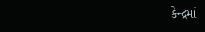કેન્દ્રમાં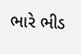ભારે ભીડ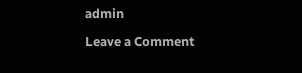admin

Leave a Comment